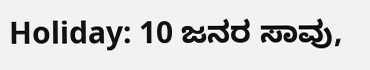Holiday: 10 ಜನರ ಸಾವು,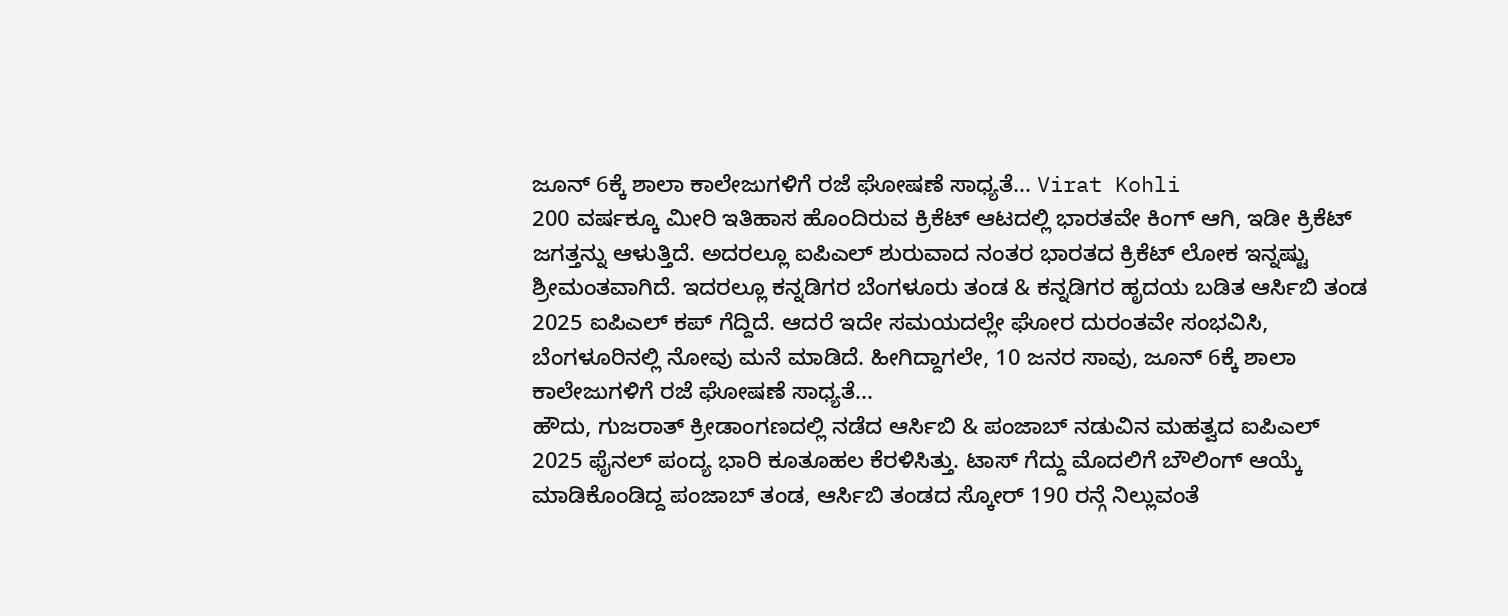ಜೂನ್ 6ಕ್ಕೆ ಶಾಲಾ ಕಾಲೇಜುಗಳಿಗೆ ರಜೆ ಘೋಷಣೆ ಸಾಧ್ಯತೆ... Virat Kohli
200 ವರ್ಷಕ್ಕೂ ಮೀರಿ ಇತಿಹಾಸ ಹೊಂದಿರುವ ಕ್ರಿಕೆಟ್ ಆಟದಲ್ಲಿ ಭಾರತವೇ ಕಿಂಗ್ ಆಗಿ, ಇಡೀ ಕ್ರಿಕೆಟ್ ಜಗತ್ತನ್ನು ಆಳುತ್ತಿದೆ. ಅದರಲ್ಲೂ ಐಪಿಎಲ್ ಶುರುವಾದ ನಂತರ ಭಾರತದ ಕ್ರಿಕೆಟ್ ಲೋಕ ಇನ್ನಷ್ಟು ಶ್ರೀಮಂತವಾಗಿದೆ. ಇದರಲ್ಲೂ ಕನ್ನಡಿಗರ ಬೆಂಗಳೂರು ತಂಡ & ಕನ್ನಡಿಗರ ಹೃದಯ ಬಡಿತ ಆರ್ಸಿಬಿ ತಂಡ 2025 ಐಪಿಎಲ್ ಕಪ್ ಗೆದ್ದಿದೆ. ಆದರೆ ಇದೇ ಸಮಯದಲ್ಲೇ ಘೋರ ದುರಂತವೇ ಸಂಭವಿಸಿ, ಬೆಂಗಳೂರಿನಲ್ಲಿ ನೋವು ಮನೆ ಮಾಡಿದೆ. ಹೀಗಿದ್ದಾಗಲೇ, 10 ಜನರ ಸಾವು, ಜೂನ್ 6ಕ್ಕೆ ಶಾಲಾ ಕಾಲೇಜುಗಳಿಗೆ ರಜೆ ಘೋಷಣೆ ಸಾಧ್ಯತೆ...
ಹೌದು, ಗುಜರಾತ್ ಕ್ರೀಡಾಂಗಣದಲ್ಲಿ ನಡೆದ ಆರ್ಸಿಬಿ & ಪಂಜಾಬ್ ನಡುವಿನ ಮಹತ್ವದ ಐಪಿಎಲ್ 2025 ಫೈನಲ್ ಪಂದ್ಯ ಭಾರಿ ಕೂತೂಹಲ ಕೆರಳಿಸಿತ್ತು. ಟಾಸ್ ಗೆದ್ದು ಮೊದಲಿಗೆ ಬೌಲಿಂಗ್ ಆಯ್ಕೆ ಮಾಡಿಕೊಂಡಿದ್ದ ಪಂಜಾಬ್ ತಂಡ, ಆರ್ಸಿಬಿ ತಂಡದ ಸ್ಕೋರ್ 190 ರನ್ಗೆ ನಿಲ್ಲುವಂತೆ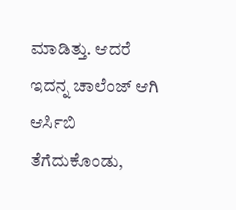ಮಾಡಿತ್ತು. ಆದರೆ ಇದನ್ನ ಚಾಲೆಂಜ್ ಆಗಿ ಆರ್ಸಿಬಿ ತೆಗೆದುಕೊಂಡು,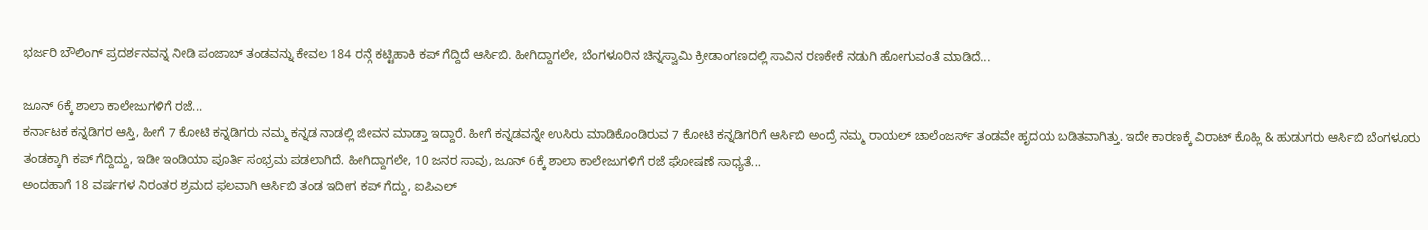ಭರ್ಜರಿ ಬೌಲಿಂಗ್ ಪ್ರದರ್ಶನವನ್ನ ನೀಡಿ ಪಂಜಾಬ್ ತಂಡವನ್ನು ಕೇವಲ 184 ರನ್ಗೆ ಕಟ್ಟಿಹಾಕಿ ಕಪ್ ಗೆದ್ದಿದೆ ಆರ್ಸಿಬಿ. ಹೀಗಿದ್ದಾಗಲೇ, ಬೆಂಗಳೂರಿನ ಚಿನ್ನಸ್ವಾಮಿ ಕ್ರೀಡಾಂಗಣದಲ್ಲಿ ಸಾವಿನ ರಣಕೇಕೆ ನಡುಗಿ ಹೋಗುವಂತೆ ಮಾಡಿದೆ...

ಜೂನ್ 6ಕ್ಕೆ ಶಾಲಾ ಕಾಲೇಜುಗಳಿಗೆ ರಜೆ...
ಕರ್ನಾಟಕ ಕನ್ನಡಿಗರ ಆಸ್ತಿ, ಹೀಗೆ 7 ಕೋಟಿ ಕನ್ನಡಿಗರು ನಮ್ಮ ಕನ್ನಡ ನಾಡಲ್ಲಿ ಜೀವನ ಮಾಡ್ತಾ ಇದ್ದಾರೆ. ಹೀಗೆ ಕನ್ನಡವನ್ನೇ ಉಸಿರು ಮಾಡಿಕೊಂಡಿರುವ 7 ಕೋಟಿ ಕನ್ನಡಿಗರಿಗೆ ಆರ್ಸಿಬಿ ಅಂದ್ರೆ ನಮ್ಮ ರಾಯಲ್ ಚಾಲೆಂಜರ್ಸ್ ತಂಡವೇ ಹೃದಯ ಬಡಿತವಾಗಿತ್ತು. ಇದೇ ಕಾರಣಕ್ಕೆ ವಿರಾಟ್ ಕೊಹ್ಲಿ & ಹುಡುಗರು ಆರ್ಸಿಬಿ ಬೆಂಗಳೂರು ತಂಡಕ್ಕಾಗಿ ಕಪ್ ಗೆದ್ದಿದ್ದು, ಇಡೀ ಇಂಡಿಯಾ ಪೂರ್ತಿ ಸಂಭ್ರಮ ಪಡಲಾಗಿದೆ. ಹೀಗಿದ್ದಾಗಲೇ, 10 ಜನರ ಸಾವು, ಜೂನ್ 6ಕ್ಕೆ ಶಾಲಾ ಕಾಲೇಜುಗಳಿಗೆ ರಜೆ ಘೋಷಣೆ ಸಾಧ್ಯತೆ...
ಅಂದಹಾಗೆ 18 ವರ್ಷಗಳ ನಿರಂತರ ಶ್ರಮದ ಫಲವಾಗಿ ಆರ್ಸಿಬಿ ತಂಡ ಇದೀಗ ಕಪ್ ಗೆದ್ದು, ಐಪಿಎಲ್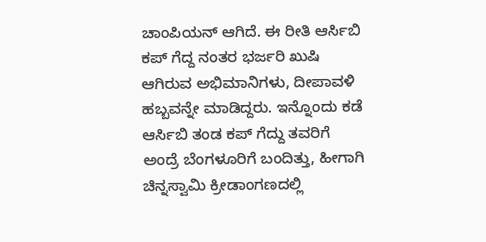ಚಾಂಪಿಯನ್ ಆಗಿದೆ. ಈ ರೀತಿ ಆರ್ಸಿಬಿ ಕಪ್ ಗೆದ್ದ ನಂತರ ಭರ್ಜರಿ ಖುಷಿ ಆಗಿರುವ ಅಭಿಮಾನಿಗಳು, ದೀಪಾವಳಿ ಹಬ್ಬವನ್ನೇ ಮಾಡಿದ್ದರು. ಇನ್ನೊಂದು ಕಡೆ ಆರ್ಸಿಬಿ ತಂಡ ಕಪ್ ಗೆದ್ದು ತವರಿಗೆ ಅಂದ್ರೆ ಬೆಂಗಳೂರಿಗೆ ಬಂದಿತ್ತು, ಹೀಗಾಗಿ ಚಿನ್ನಸ್ವಾಮಿ ಕ್ರೀಡಾಂಗಣದಲ್ಲಿ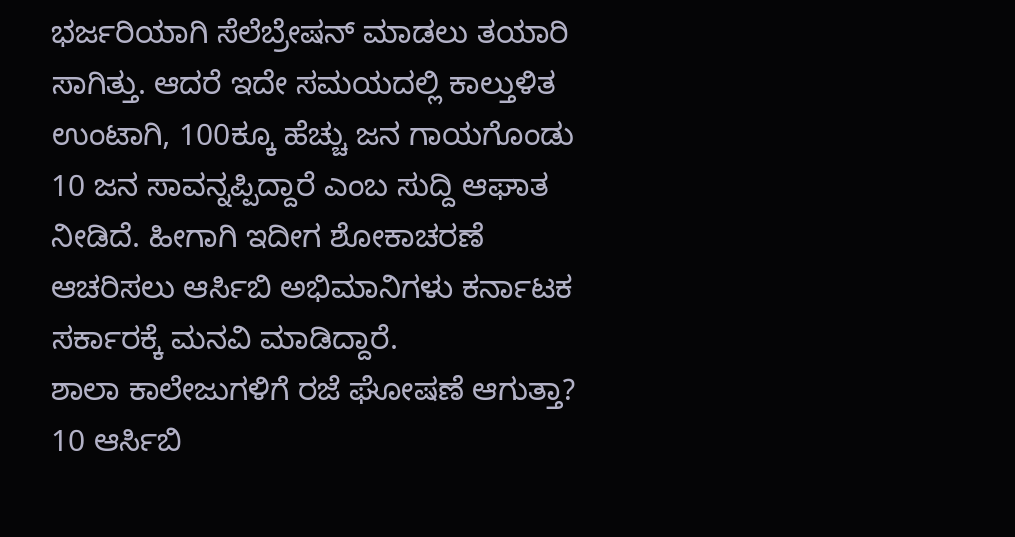ಭರ್ಜರಿಯಾಗಿ ಸೆಲೆಬ್ರೇಷನ್ ಮಾಡಲು ತಯಾರಿ ಸಾಗಿತ್ತು. ಆದರೆ ಇದೇ ಸಮಯದಲ್ಲಿ ಕಾಲ್ತುಳಿತ ಉಂಟಾಗಿ, 100ಕ್ಕೂ ಹೆಚ್ಚು ಜನ ಗಾಯಗೊಂಡು 10 ಜನ ಸಾವನ್ನಪ್ಪಿದ್ದಾರೆ ಎಂಬ ಸುದ್ದಿ ಆಘಾತ ನೀಡಿದೆ. ಹೀಗಾಗಿ ಇದೀಗ ಶೋಕಾಚರಣೆ ಆಚರಿಸಲು ಆರ್ಸಿಬಿ ಅಭಿಮಾನಿಗಳು ಕರ್ನಾಟಕ ಸರ್ಕಾರಕ್ಕೆ ಮನವಿ ಮಾಡಿದ್ದಾರೆ.
ಶಾಲಾ ಕಾಲೇಜುಗಳಿಗೆ ರಜೆ ಘೋಷಣೆ ಆಗುತ್ತಾ?
10 ಆರ್ಸಿಬಿ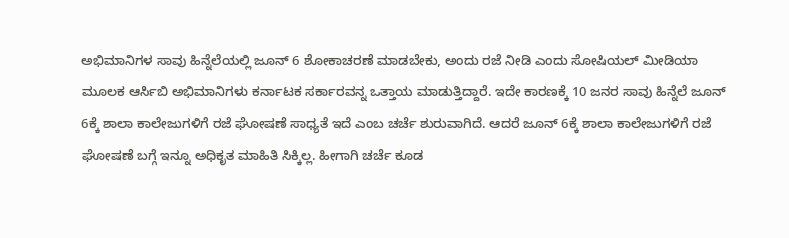ಅಭಿಮಾನಿಗಳ ಸಾವು ಹಿನ್ನೆಲೆಯಲ್ಲಿ ಜೂನ್ 6 ಶೋಕಾಚರಣೆ ಮಾಡಬೇಕು, ಅಂದು ರಜೆ ನೀಡಿ ಎಂದು ಸೋಷಿಯಲ್ ಮೀಡಿಯಾ ಮೂಲಕ ಆರ್ಸಿಬಿ ಅಭಿಮಾನಿಗಳು ಕರ್ನಾಟಕ ಸರ್ಕಾರವನ್ನ ಒತ್ತಾಯ ಮಾಡುತ್ತಿದ್ದಾರೆ. ಇದೇ ಕಾರಣಕ್ಕೆ 10 ಜನರ ಸಾವು ಹಿನ್ನೆಲೆ ಜೂನ್ 6ಕ್ಕೆ ಶಾಲಾ ಕಾಲೇಜುಗಳಿಗೆ ರಜೆ ಘೋಷಣೆ ಸಾಧ್ಯತೆ ಇದೆ ಎಂಬ ಚರ್ಚೆ ಶುರುವಾಗಿದೆ. ಆದರೆ ಜೂನ್ 6ಕ್ಕೆ ಶಾಲಾ ಕಾಲೇಜುಗಳಿಗೆ ರಜೆ ಘೋಷಣೆ ಬಗ್ಗೆ ಇನ್ನೂ ಅಧಿಕೃತ ಮಾಹಿತಿ ಸಿಕ್ಕಿಲ್ಲ. ಹೀಗಾಗಿ ಚರ್ಚೆ ಕೂಡ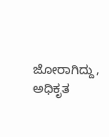ಜೋರಾಗಿದ್ದು, ಅಧಿಕೃತ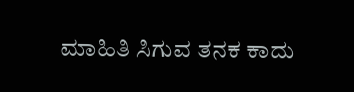ಮಾಹಿತಿ ಸಿಗುವ ತನಕ ಕಾದು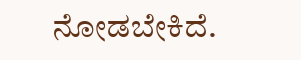ನೋಡಬೇಕಿದೆ.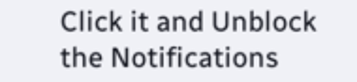Click it and Unblock the Notifications